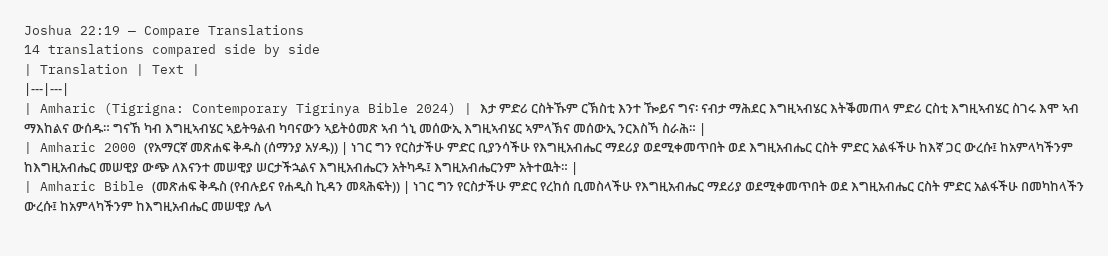Joshua 22:19 — Compare Translations
14 translations compared side by side
| Translation | Text |
|---|---|
| Amharic (Tigrigna: Contemporary Tigrinya Bible 2024) | እታ ምድሪ ርስትኹም ርኽስቲ እንተ ዀይና ግና፡ ናብታ ማሕደር እግዚኣብሄር እትቕመጠላ ምድሪ ርስቲ እግዚኣብሄር ስገሩ እሞ ኣብ ማእከልና ውሰዱ። ግናኸ ካብ እግዚኣብሄር ኣይትዓልብ ካባናውን ኣይትዕመጽ ኣብ ጎኒ መሰውኢ እግዚኣብሄር ኣምላኽና መሰውኢ ንርእስኻ ስራሕ። |
| Amharic 2000 (የአማርኛ መጽሐፍ ቅዱስ (ሰማንያ አሃዱ)) | ነገር ግን የርስታችሁ ምድር ቢያንሳችሁ የእግዚአብሔር ማደሪያ ወደሚቀመጥበት ወደ እግዚአብሔር ርስት ምድር አልፋችሁ ከእኛ ጋር ውረሱ፤ ከአምላካችንም ከእግዚአብሔር መሠዊያ ውጭ ለእናንተ መሠዊያ ሠርታችኋልና እግዚአብሔርን አትካዱ፤ እግዚአብሔርንም አትተዉት። |
| Amharic Bible (መጽሐፍ ቅዱስ (የብሉይና የሐዲስ ኪዳን መጻሕፍት)) | ነገር ግን የርስታችሁ ምድር የረከሰ ቢመስላችሁ የእግዚአብሔር ማደሪያ ወደሚቀመጥበት ወደ እግዚአብሔር ርስት ምድር አልፋችሁ በመካከላችን ውረሱ፤ ከአምላካችንም ከእግዚአብሔር መሠዊያ ሌላ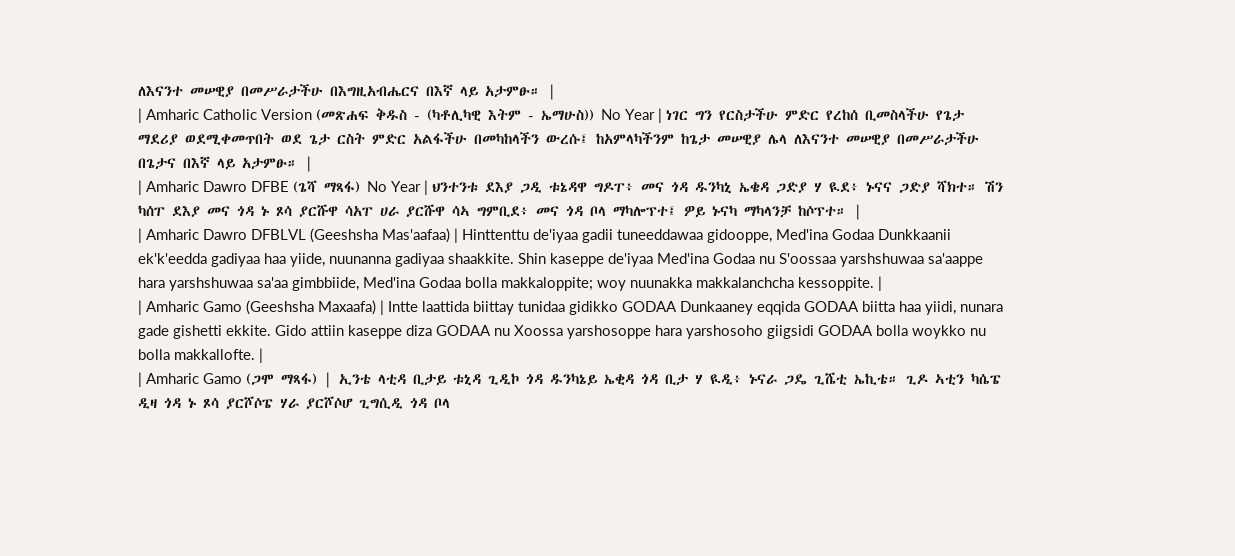ለእናንተ መሠዊያ በመሥራታችሁ በእግዚአብሔርና በእኛ ላይ አታምፁ። |
| Amharic Catholic Version (መጽሐፍ ቅዱስ - (ካቶሊካዊ እትም - ኤማሁስ)) No Year | ነገር ግን የርስታችሁ ምድር የረከሰ ቢመስላችሁ የጌታ ማደሪያ ወደሚቀመጥበት ወደ ጌታ ርስት ምድር አልፋችሁ በመካከላችን ውረሱ፤ ከአምላካችንም ከጌታ መሠዊያ ሌላ ለእናንተ መሠዊያ በመሥራታችሁ በጌታና በእኛ ላይ አታምፁ። |
| Amharic Dawro DFBE (ጌሻ ማጻፋ) No Year | ህንተንቱ ደእያ ጋዲ ቱኔዳዋ ግዶፐ፥ መና ጎዳ ዱንካኒ ኤቄዳ ጋድያ ሃ ዪደ፥ ኑናና ጋድያ ሻክተ። ሽን ካሰፐ ደእያ መና ጎዳ ኑ ጾሳ ያርሹዋ ሳአፐ ሀራ ያርሹዋ ሳኣ ግምቢደ፥ መና ጎዳ ቦላ ማካሎፕተ፤ ዎይ ኑናካ ማካላንቻ ከሶፕተ። |
| Amharic Dawro DFBLVL (Geeshsha Mas'aafaa) | Hinttenttu de'iyaa gadii tuneeddawaa gidooppe, Med'ina Godaa Dunkkaanii ek'k'eedda gadiyaa haa yiide, nuunanna gadiyaa shaakkite. Shin kaseppe de'iyaa Med'ina Godaa nu S'oossaa yarshshuwaa sa'aappe hara yarshshuwaa sa'aa gimbbiide, Med'ina Godaa bolla makkaloppite; woy nuunakka makkalanchcha kessoppite. |
| Amharic Gamo (Geeshsha Maxaafa) | Intte laattida biittay tunidaa gidikko GODAA Dunkaaney eqqida GODAA biitta haa yiidi, nunara gade gishetti ekkite. Gido attiin kaseppe diza GODAA nu Xoossa yarshosoppe hara yarshosoho giigsidi GODAA bolla woykko nu bolla makkallofte. |
| Amharic Gamo (ጋሞ ማጻፋ) | ኢንቴ ላቲዳ ቢታይ ቱኒዳ ጊዲኮ ጎዳ ዱንካኔይ ኤቂዳ ጎዳ ቢታ ሃ ዪዲ፥ ኑናራ ጋዴ ጊሼቲ ኤኪቴ። ጊዶ ኣቲን ካሴፔ ዲዛ ጎዳ ኑ ጾሳ ያርሾሶፔ ሃራ ያርሾሶሆ ጊግሲዲ ጎዳ ቦላ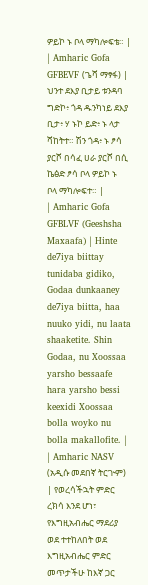ዎይኮ ኑ ቦላ ማካሎፍቴ። |
| Amharic Gofa GFBEVF (ጌሻ ማፃፋ) | ህንተ ደእያ ቢታይ ቱንዳባ ግድኮ፥ ጎዳ ዱንካነይ ደእያ ቢታ፥ ሃ ኑኮ ይድ፥ ኑ ላታ ሻከትተ። ሽን ጎዳ፥ ኑ ፆሳ ያርሾ በሳፈ ሀራ ያርሾ በሲ ኬፅድ ፆሳ ቦላ ዎይኮ ኑ ቦላ ማካሎፍተ። |
| Amharic Gofa GFBLVF (Geeshsha Maxaafa) | Hinte de7iya biittay tunidaba gidiko, Godaa dunkaaney de7iya biitta, haa nuuko yidi, nu laata shaaketite. Shin Godaa, nu Xoossaa yarsho bessaafe hara yarsho bessi keexidi Xoossaa bolla woyko nu bolla makallofite. |
| Amharic NASV (አዲሱ መደበኛ ትርጒም) | የወረሳችኋት ምድር ረክሳ እንደ ሆነ፣ የእግዚአብሔር ማደሪያ ወደ ተተከለበት ወደ እግዚአብሔር ምድር መጥታችሁ ከእኛ ጋር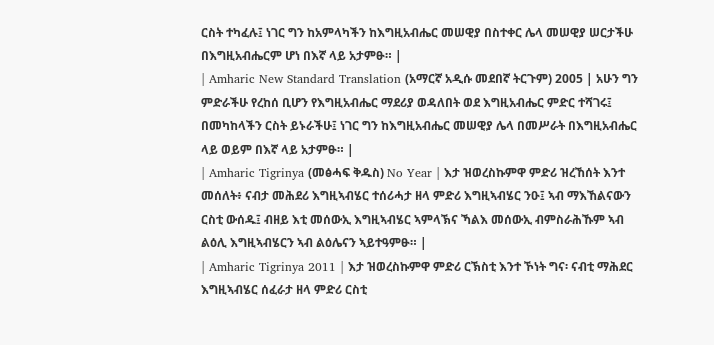ርስት ተካፈሉ፤ ነገር ግን ከአምላካችን ከእግዚአብሔር መሠዊያ በስተቀር ሌላ መሠዊያ ሠርታችሁ በእግዚአብሔርም ሆነ በእኛ ላይ አታምፁ። |
| Amharic New Standard Translation (አማርኛ አዲሱ መደበኛ ትርጉም) 2005 | አሁን ግን ምድራችሁ የረከሰ ቢሆን የእግዚአብሔር ማደሪያ ወዳለበት ወደ እግዚአብሔር ምድር ተሻገሩ፤ በመካከላችን ርስት ይኑራችሁ፤ ነገር ግን ከእግዚአብሔር መሠዊያ ሌላ በመሥራት በእግዚአብሔር ላይ ወይም በእኛ ላይ አታምፁ። |
| Amharic Tigrinya (መፅሓፍ ቅዱስ) No Year | እታ ዝወረስኩምዋ ምድሪ ዝረኸሰት እንተ መሰለት፥ ናብታ መሕደሪ እግዚኣብሄር ተሰሪሓታ ዘላ ምድሪ እግዚኣብሄር ንዑ፤ ኣብ ማእኸልናውን ርስቲ ውሰዱ፤ ብዘይ እቲ መሰውኢ እግዚኣብሄር ኣምላኽና ኻልእ መሰውኢ ብምስራሕኹም ኣብ ልዕሊ እግዚኣብሄርን ኣብ ልዕሌናን ኣይተዓምፁ። |
| Amharic Tigrinya 2011 | እታ ዝወረስኩምዋ ምድሪ ርኽስቲ እንተ ኾነት ግና፡ ናብቲ ማሕደር እግዚኣብሄር ሰፈራታ ዘላ ምድሪ ርስቲ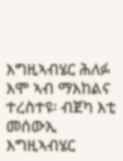እግዚኣብሄር ሕለፉ እሞ ኣብ ማእከልና ተረስተዩ፡ ብጀካ እቲ መሰውኢ እግዚኣብሄር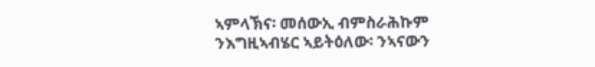ኣምላኽና፡ መሰውኢ ብምስራሕኩም ንእግዚኣብሄር ኣይትዕለው፡ ንኣናውን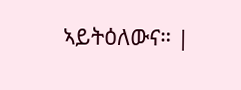ኣይትዕለውና። |